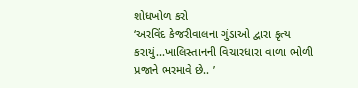શોધખોળ કરો
‘અરવિંદ કેજરીવાલના ગુંડાઓ દ્વારા કૃત્ય કરાયું...ખાલિસ્તાનની વિચારધારા વાળા ભોળી પ્રજાને ભરમાવે છે.. ’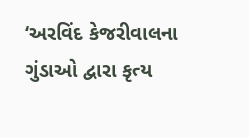‘અરવિંદ કેજરીવાલના ગુંડાઓ દ્વારા કૃત્ય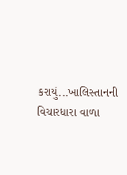કરાયું...ખાલિસ્તાનની વિચારધારા વાળા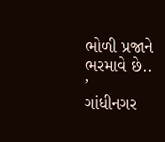ભોળી પ્રજાને ભરમાવે છે.. ’
ગાંધીનગર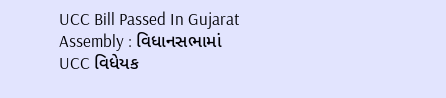UCC Bill Passed In Gujarat Assembly : વિધાનસભામાં UCC વિધેયક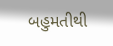બહુમતીથી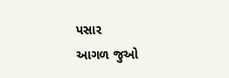પસાર
આગળ જુઓ